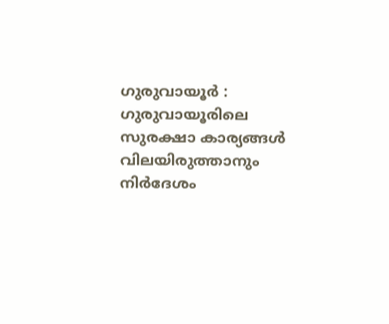ഗുരുവായൂർ : ഗുരുവായൂരിലെ സുരക്ഷാ കാര്യങ്ങൾ വിലയിരുത്താനും നിർദേശം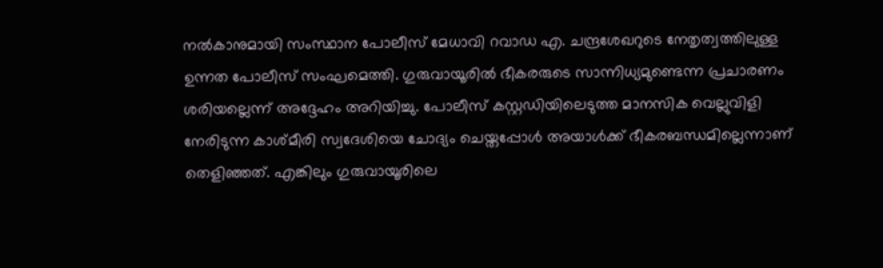നൽകാനുമായി സംസ്ഥാന പോലീസ് മേധാവി റവാഡ എ. ചന്ദ്രശേഖറുടെ നേതൃത്വത്തിലുള്ള ഉന്നത പോലീസ് സംഘമെത്തി. ഗുരുവായൂരിൽ ഭീകരരുടെ സാന്നിധ്യമുണ്ടെന്ന പ്രചാരണം ശരിയല്ലെന്ന് അദ്ദേഹം അറിയിച്ചു. പോലീസ് കസ്റ്റഡിയിലെടുത്ത മാനസിക വെല്ലുവിളി നേരിടുന്ന കാശ്മീരി സ്വദേശിയെ ചോദ്യം ചെയ്തപ്പോൾ അയാൾക്ക് ഭീകരബന്ധമില്ലെന്നാണ് തെളിഞ്ഞത്. എങ്കിലും ഗുരുവായൂരിലെ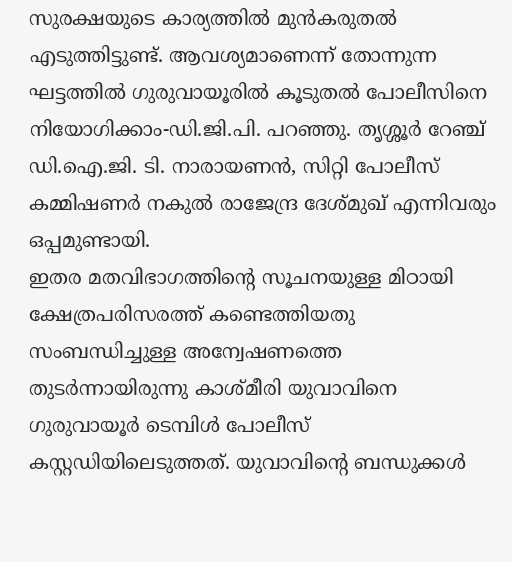സുരക്ഷയുടെ കാര്യത്തിൽ മുൻകരുതൽ എടുത്തിട്ടുണ്ട്. ആവശ്യമാണെന്ന് തോന്നുന്ന ഘട്ടത്തിൽ ഗുരുവായൂരിൽ കൂടുതൽ പോലീസിനെ നിയോഗിക്കാം-ഡി.ജി.പി. പറഞ്ഞു. തൃശ്ശൂർ റേഞ്ച് ഡി.ഐ.ജി. ടി. നാരായണൻ, സിറ്റി പോലീസ് കമ്മിഷണർ നകുൽ രാജേന്ദ്ര ദേശ്മുഖ് എന്നിവരും ഒപ്പമുണ്ടായി.
ഇതര മതവിഭാഗത്തിൻ്റെ സൂചനയുള്ള മിഠായി ക്ഷേത്രപരിസരത്ത് കണ്ടെത്തിയതു സംബന്ധിച്ചുള്ള അന്വേഷണത്തെ തുടർന്നായിരുന്നു കാശ്മീരി യുവാവിനെ ഗുരുവായൂർ ടെമ്പിൾ പോലീസ് കസ്റ്റഡിയിലെടുത്തത്. യുവാവിന്റെ ബന്ധുക്കൾ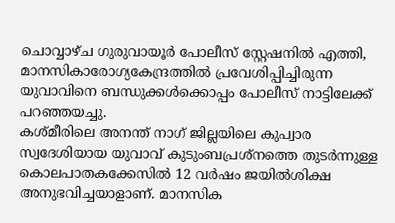ചൊവ്വാഴ്ച ഗുരുവായൂർ പോലീസ് സ്റ്റേഷനിൽ എത്തി, മാനസികാരോഗ്യകേന്ദ്രത്തിൽ പ്രവേശിപ്പിച്ചിരുന്ന യുവാവിനെ ബന്ധുക്കൾക്കൊപ്പം പോലീസ് നാട്ടിലേക്ക് പറഞ്ഞയച്ചു.
കശ്മീരിലെ അനന്ത് നാഗ് ജില്ലയിലെ കുപ്വാര സ്വദേശിയായ യുവാവ് കുടുംബപ്രശ്നത്തെ തുടർന്നുള്ള കൊലപാതകക്കേസിൽ 12 വർഷം ജയിൽശിക്ഷ അനുഭവിച്ചയാളാണ്. മാനസിക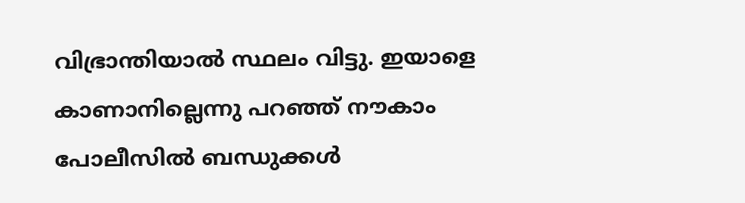വിഭ്രാന്തിയാൽ സ്ഥലം വിട്ടു. ഇയാളെ കാണാനില്ലെന്നു പറഞ്ഞ് നൗകാം പോലീസിൽ ബന്ധുക്കൾ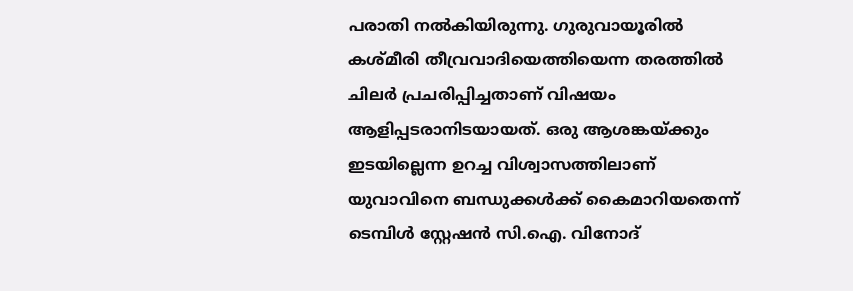പരാതി നൽകിയിരുന്നു. ഗുരുവായൂരിൽ കശ്മീരി തീവ്രവാദിയെത്തിയെന്ന തരത്തിൽ ചിലർ പ്രചരിപ്പിച്ചതാണ് വിഷയം ആളിപ്പടരാനിടയായത്. ഒരു ആശങ്കയ്ക്കും ഇടയില്ലെന്ന ഉറച്ച വിശ്വാസത്തിലാണ് യുവാവിനെ ബന്ധുക്കൾക്ക് കൈമാറിയതെന്ന് ടെമ്പിൾ സ്റ്റേഷൻ സി.ഐ. വിനോദ്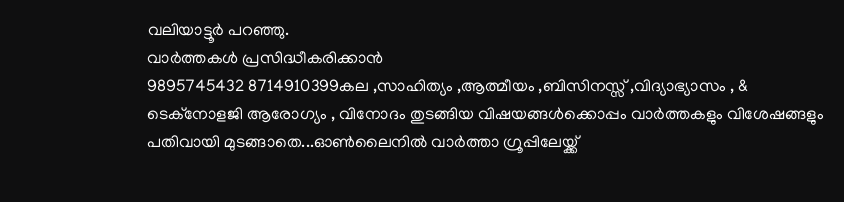വലിയാട്ടൂർ പറഞ്ഞു.
വാർത്തകൾ പ്രസിദ്ധീകരിക്കാൻ
9895745432 8714910399കല ,സാഹിത്യം ,ആത്മീയം ,ബിസിനസ്സ് ,വിദ്യാഭ്യാസം , & ടെക്നോളജി ആരോഗ്യം , വിനോദം തുടങ്ങിയ വിഷയങ്ങൾക്കൊപ്പം വാർത്തകളും വിശേഷങ്ങളും പതിവായി മുടങ്ങാതെ...ഓൺലൈനിൽ വാർത്താ ഗ്രൂപ്പിലേയ്ക്ക്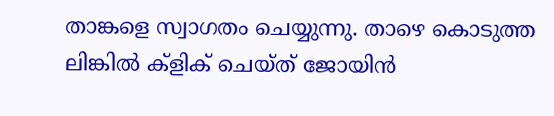താങ്കളെ സ്വാഗതം ചെയ്യുന്നു. താഴെ കൊടുത്ത ലിങ്കിൽ ക്ളിക് ചെയ്ത് ജോയിൻ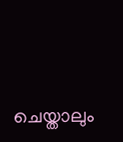ചെയ്താലും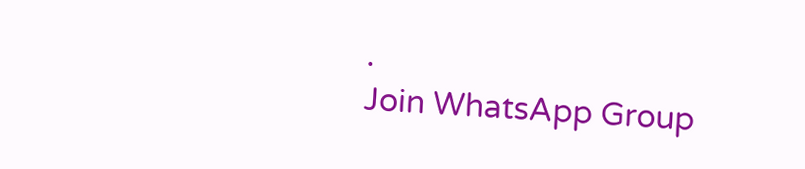.
Join WhatsApp Group